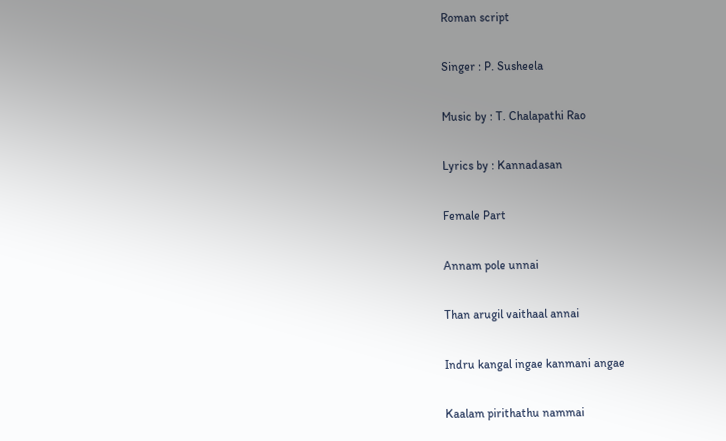Roman script

Singer : P. Susheela

Music by : T. Chalapathi Rao

Lyrics by : Kannadasan

Female Part

Annam pole unnai

Than arugil vaithaal annai

Indru kangal ingae kanmani angae

Kaalam pirithathu nammai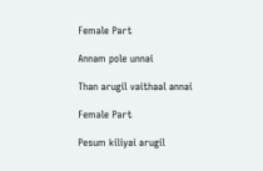Female Part

Annam pole unnai

Than arugil vaithaal annai

Female Part

Pesum kiliyai arugil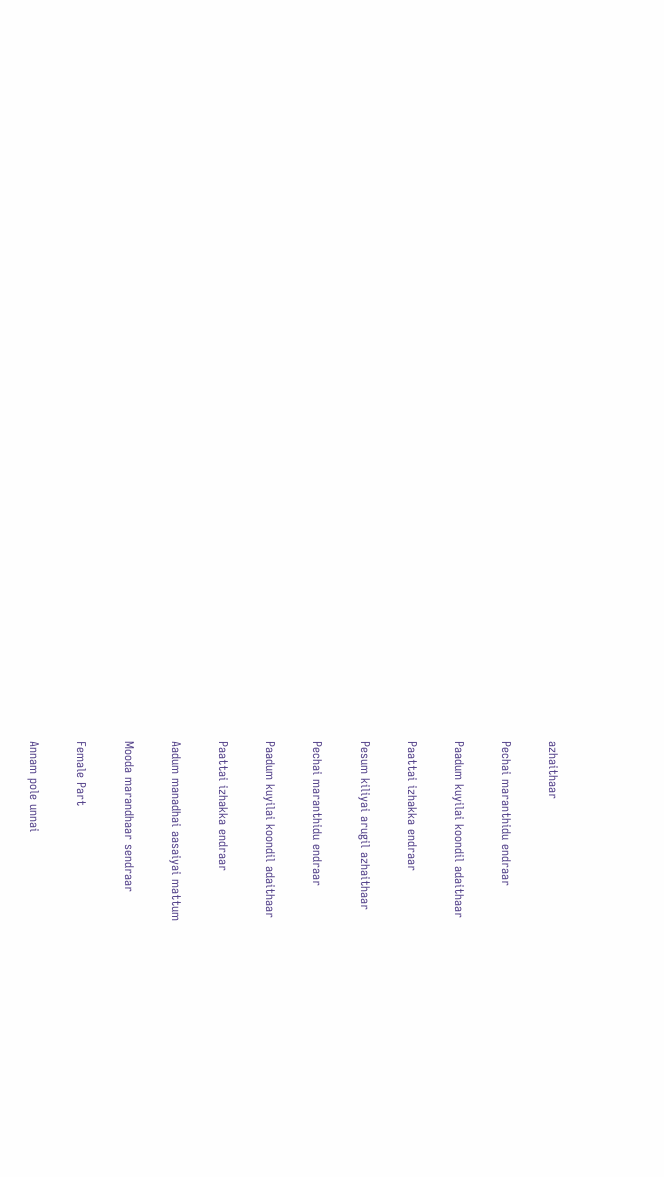azhaithaar

Pechai maranthidu endraar

Paadum kuyilai koondil adaithaar

Paattai izhakka endraar

Pesum kiliyai arugil azhaithaar

Pechai maranthidu endraar

Paadum kuyilai koondil adaithaar

Paattai izhakka endraar

Aadum manadhai aasaiyai mattum

Mooda marandhaar sendraar

Female Part

Annam pole unnai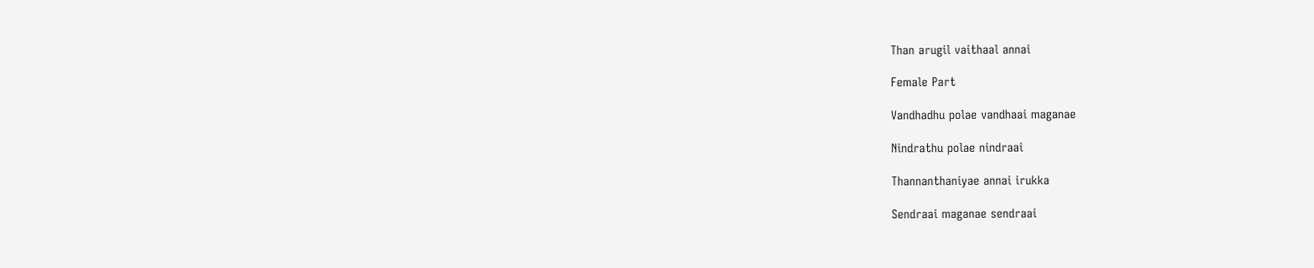Than arugil vaithaal annai

Female Part

Vandhadhu polae vandhaai maganae

Nindrathu polae nindraai

Thannanthaniyae annai irukka

Sendraai maganae sendraai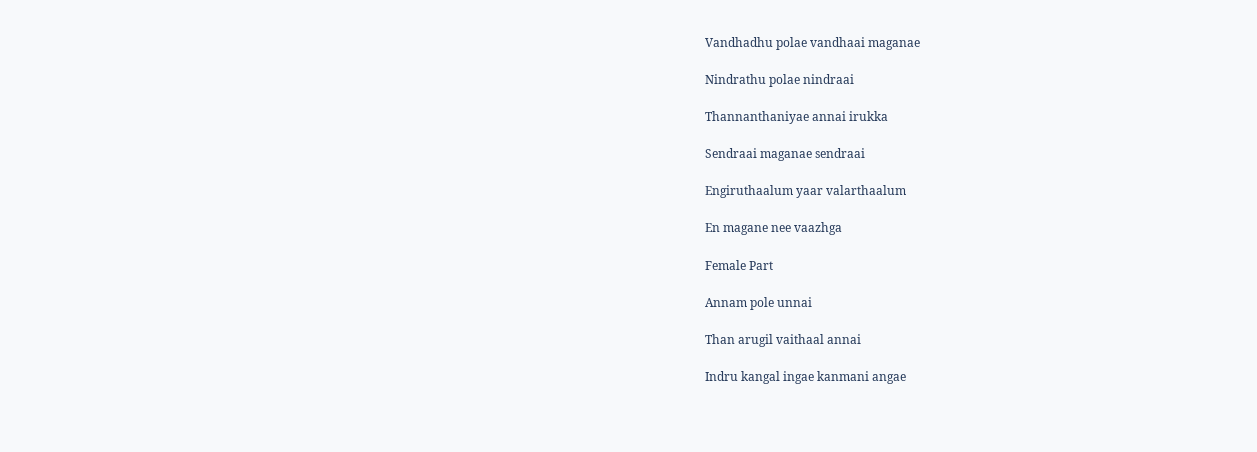Vandhadhu polae vandhaai maganae

Nindrathu polae nindraai

Thannanthaniyae annai irukka

Sendraai maganae sendraai

Engiruthaalum yaar valarthaalum

En magane nee vaazhga

Female Part

Annam pole unnai

Than arugil vaithaal annai

Indru kangal ingae kanmani angae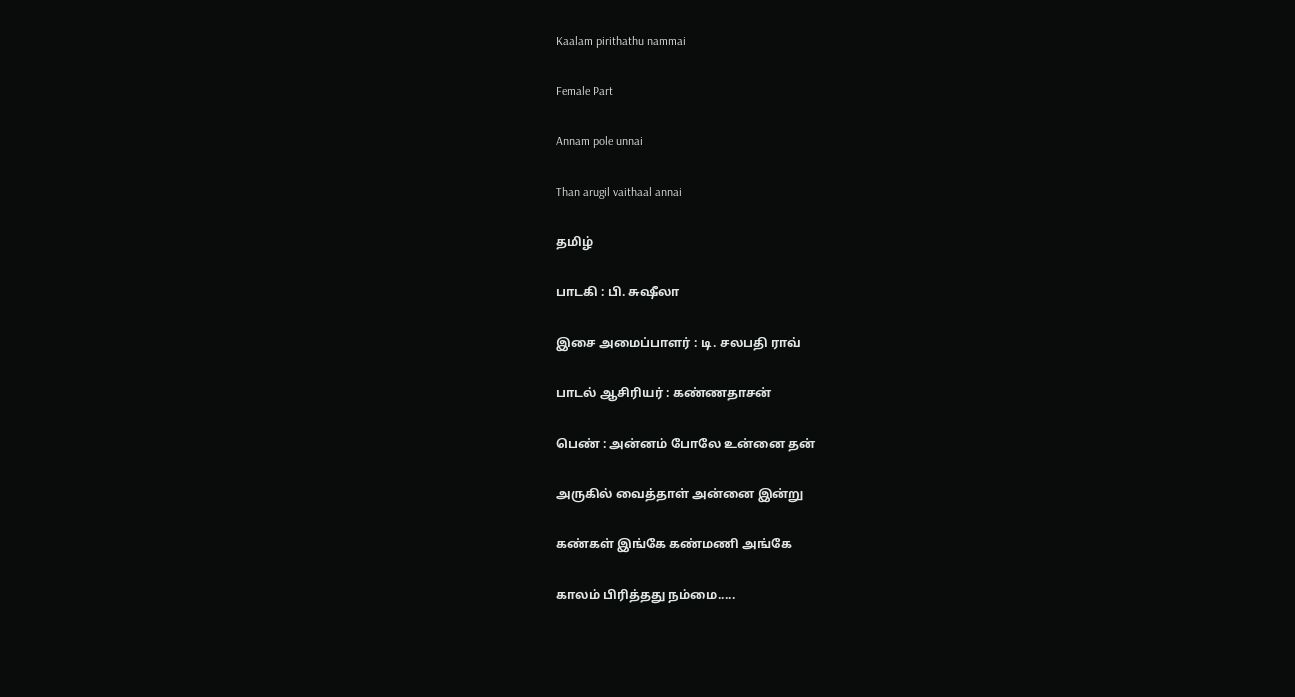Kaalam pirithathu nammai

Female Part

Annam pole unnai

Than arugil vaithaal annai

தமிழ்

பாடகி : பி. சுஷீலா

இசை அமைப்பாளர் : டி. சலபதி ராவ்

பாடல் ஆசிரியர் : கண்ணதாசன்

பெண் : அன்னம் போலே உன்னை தன்

அருகில் வைத்தாள் அன்னை இன்று

கண்கள் இங்கே கண்மணி அங்கே

காலம் பிரித்தது நம்மை.....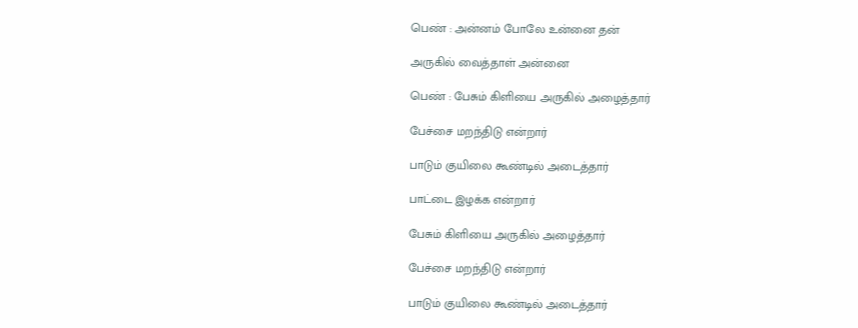பெண் : அன்னம் போலே உன்னை தன்

அருகில் வைத்தாள் அன்னை

பெண் : பேசும் கிளியை அருகில் அழைத்தார்

பேச்சை மறந்திடு என்றார்

பாடும் குயிலை கூண்டில் அடைத்தார்

பாட்டை இழக்க என்றார்

பேசும் கிளியை அருகில் அழைத்தார்

பேச்சை மறந்திடு என்றார்

பாடும் குயிலை கூண்டில் அடைத்தார்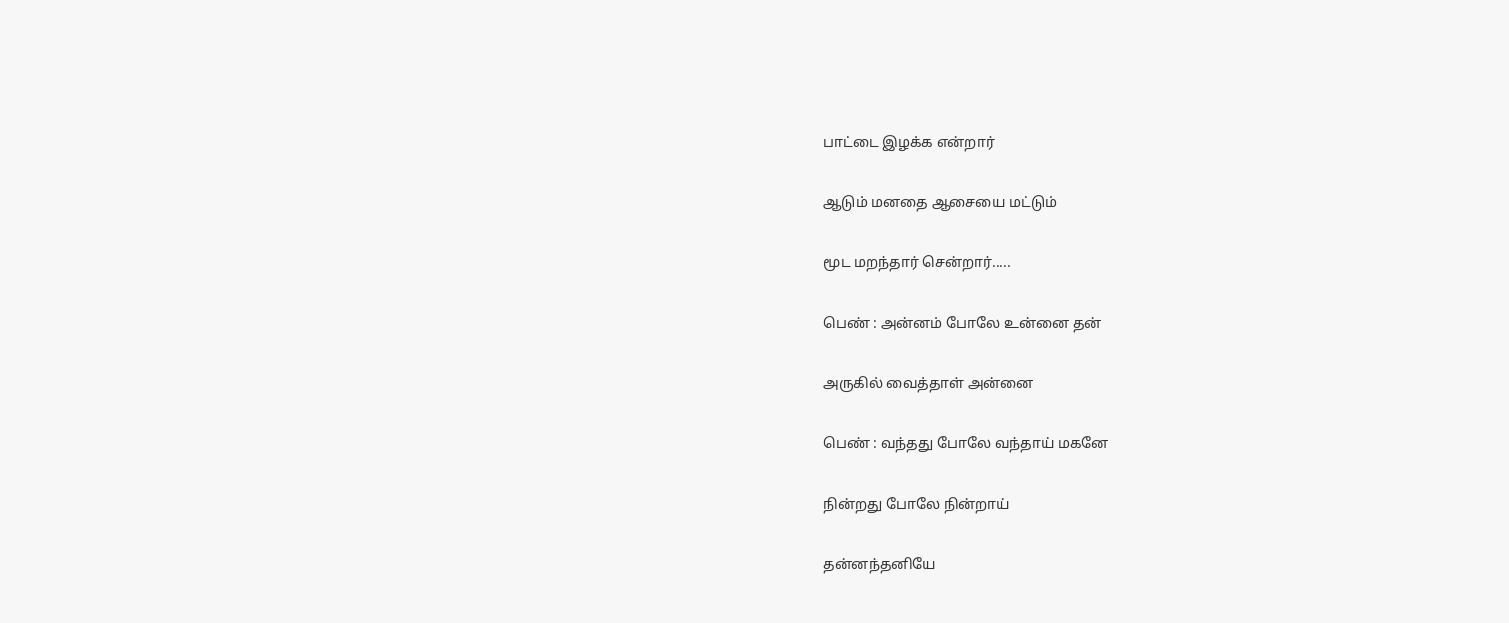பாட்டை இழக்க என்றார்

ஆடும் மனதை ஆசையை மட்டும்

மூட மறந்தார் சென்றார்.....

பெண் : அன்னம் போலே உன்னை தன்

அருகில் வைத்தாள் அன்னை

பெண் : வந்தது போலே வந்தாய் மகனே

நின்றது போலே நின்றாய்

தன்னந்தனியே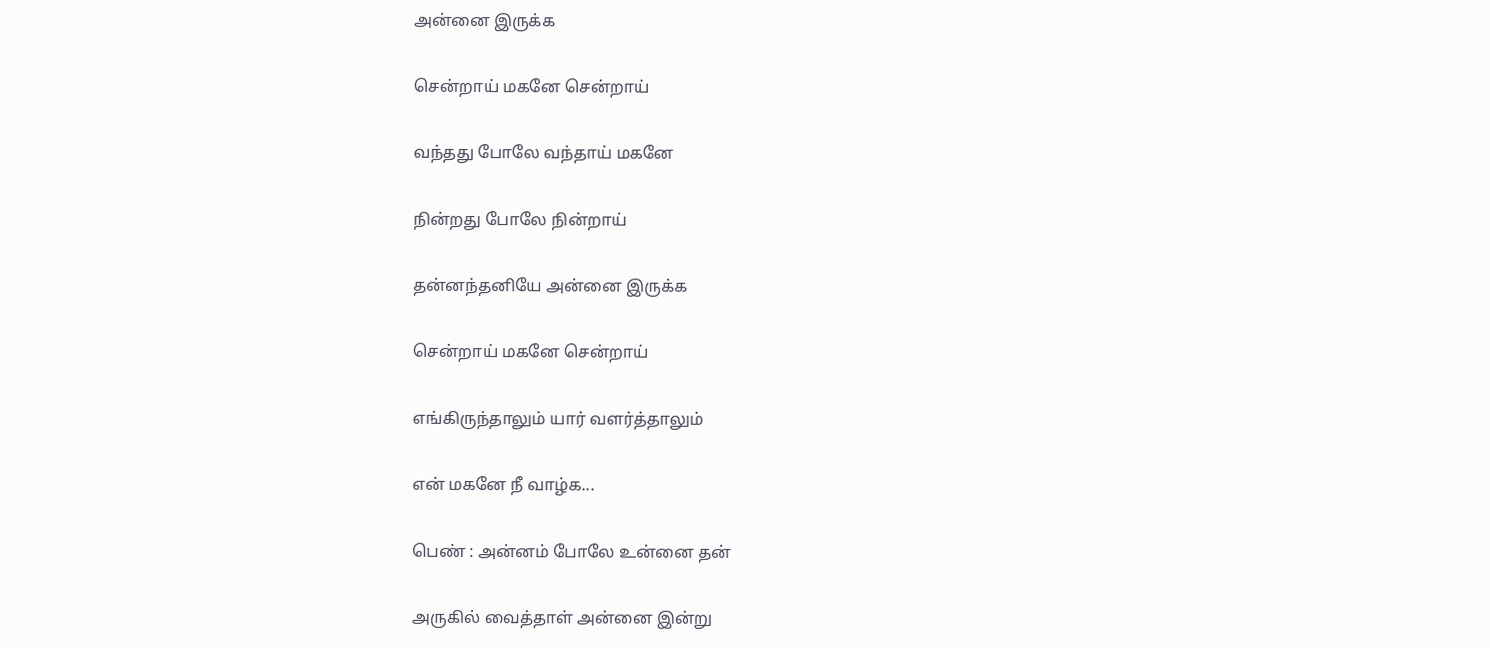அன்னை இருக்க

சென்றாய் மகனே சென்றாய்

வந்தது போலே வந்தாய் மகனே

நின்றது போலே நின்றாய்

தன்னந்தனியே அன்னை இருக்க

சென்றாய் மகனே சென்றாய்

எங்கிருந்தாலும் யார் வளர்த்தாலும்

என் மகனே நீ வாழ்க...

பெண் : அன்னம் போலே உன்னை தன்

அருகில் வைத்தாள் அன்னை இன்று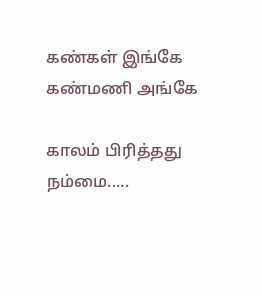கண்கள் இங்கே கண்மணி அங்கே

காலம் பிரித்தது நம்மை.....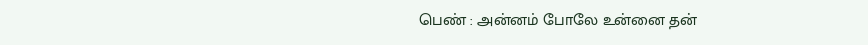பெண் : அன்னம் போலே உன்னை தன்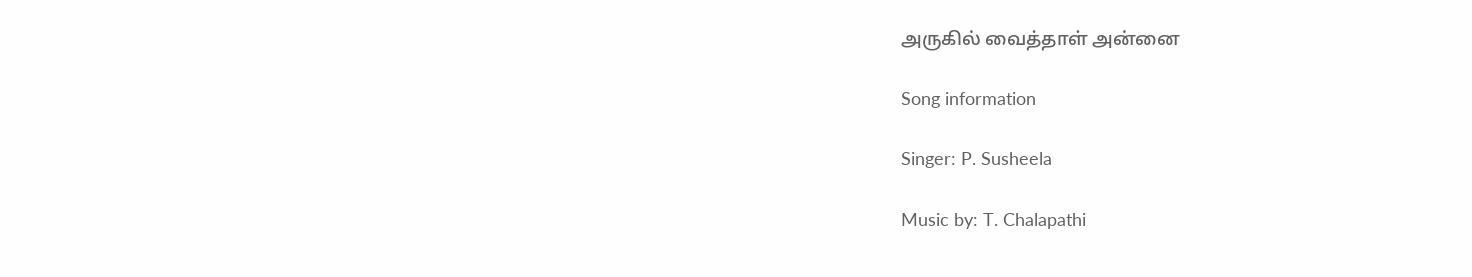அருகில் வைத்தாள் அன்னை

Song information

Singer: P. Susheela

Music by: T. Chalapathi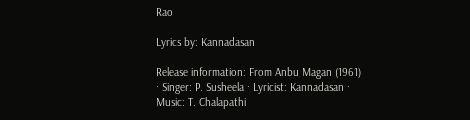Rao

Lyrics by: Kannadasan

Release information: From Anbu Magan (1961) · Singer: P. Susheela · Lyricist: Kannadasan · Music: T. Chalapathi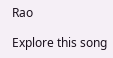Rao

Explore this song